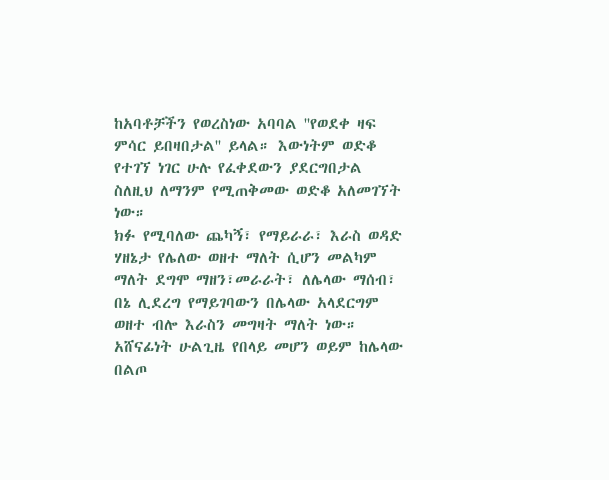ከአባቶቻችን የወረስነው አባባል ''የወደቀ ዛፍ ምሳር ይበዛበታል'' ይላል። እውነትም ወድቆ የተገኘ ነገር ሁሉ የፈቀደውን ያደርግበታል ስለዚህ ለማንም የሚጠቅመው ወድቆ አለመገኘት ነው።
ክፉ የሚባለው ጨካኝ፣ የማይራራ፣ እራስ ወዳድ ሃዘኔታ የሌለው ወዘተ ማለት ሲሆን መልካም ማለት ደግሞ ማዘን፣መራራት፣ ለሌላው ማሰብ፣ በኔ ሊደረግ የማይገባውን በሌላው አላደርግም ወዘተ ብሎ እራስን መግዛት ማለት ነው። አሸናፊነት ሁልጊዜ የበላይ መሆን ወይም ከሌላው በልጦ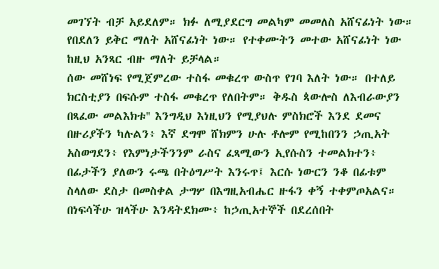መገኘት ብቻ አይደለም። ክፉ ለሚያደርግ መልካም መመለስ አሸናፊነት ነው። የበደለን ይቅር ማለት አሸናፊነት ነው። የተቀሙትን መተው አሸናፊነት ነው ከዚህ አንጻር ብዙ ማለት ይቻላል።
ሰው መሸነፍ የሚጀምረው ተስፋ መቁረጥ ውስጥ የገባ እለት ነው። በተለይ ክርስቲያን በፍሱም ተስፋ መቁረጥ የለበትም። ቅዱስ ጳውሎስ ለእብራውያን በጻፈው መልእክቱ'' እንግዲህ እነዚህን የሚያህሉ ምስክሮች እንደ ደመና በዙሪያችን ካሉልን፥ እኛ ደግሞ ሸክምን ሁሉ ቶሎም የሚከበንን ኃጢአት አስወግደን፥ የእምነታችንንም ራስና ፈጻሚውን ኢየሱስን ተመልክተን፥ በፊታችን ያለውን ሩጫ በትዕግሥት እንሩጥ፤ እርሱ ነውርን ንቆ በፊቱም ስላለው ደስታ በመስቀል ታግሦ በእግዚአብሔር ዙፋን ቀኝ ተቀምጦአልና። በነፍሳችሁ ዝላችሁ እንዳትደክሙ፥ ከኃጢአተኞች በደረሰበት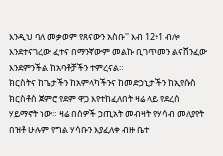እንዲህ ባለ መቃወም የጸናውን አስቡ'' እብ 12፥1 ብሎ እንደተናገረው ፈተና በማንኛውም መልኩ ቢገጥመን ልናሸንፈው እንደምንችል ከአባቶቻችን ተምረናል።
ክርስትና ከጌታችን ከአምላካችንና ከመድኃኒታችን ከኢየሱስ ክርስቶስ ጀምሮ የደም ዋጋ እየተከፈለበት ዛሬ ላይ የደረሰ ሃይማኖት ነው። ዛሬ በሰዎች ኃጢአት መብዛት የሃሳብ መለያየት በዝቶ ሁሉም የግል ሃሳቡን እያፈለቀ ብዙ ቤተ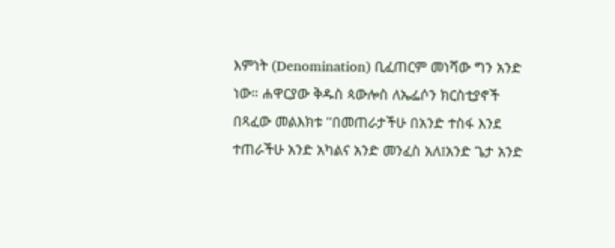እምነት (Denomination) ቢፈጠርም መነሻው ግን አንድ ነው። ሐዋርያው ቅዱስ ጳውሎስ ለኤፌሶን ክርስቲያኖች በጻፈው መልእክቱ ''በመጠራታችሁ በአንድ ተስፋ እንደ ተጠራችሁ አንድ አካልና አንድ መንፈስ አለ፤አንድ ጌታ አንድ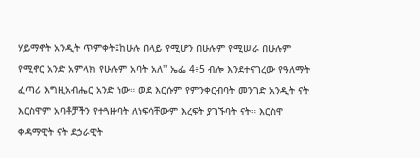ሃይማኖት አንዲት ጥምቀት፤ከሁሉ በላይ የሚሆን በሁሉም የሚሠራ በሁሉም የሚኖር አንድ አምላክ የሁሉም አባት አለ'' ኤፌ 4፥5 ብሎ እንደተናገረው የዓለማት ፈጣሪ እግዚአብሔር አንድ ነው። ወደ እርሱም የምንቀርብባት መንገድ አንዲት ናት እርስዋም አባቶቻችን የተጓዙባት ለነፍሳቸውም እረፍት ያገኙባት ናት። እርስዋ ቀዳማዊት ናት ደኃራዊት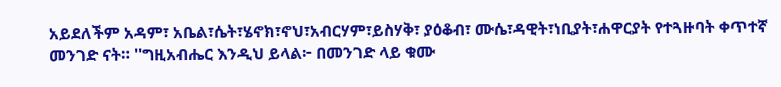አይደለችም አዳም፣ አቤል፣ሴት፣ሄኖክ፣ኖህ፣አብርሃም፣ይስሃቅ፣ ያዕቆብ፣ ሙሴ፣ዳዊት፣ነቢያት፣ሐዋርያት የተጓዙባት ቀጥተኛ መንገድ ናት። ''ግዚአብሔር እንዲህ ይላል፦ በመንገድ ላይ ቁሙ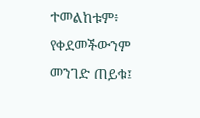ተመልከቱም፥ የቀደመችውንም መንገድ ጠይቁ፤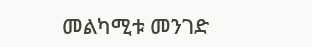መልካሚቱ መንገድ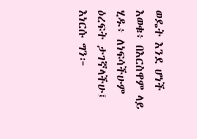ወዴት እንደ ሆነች እወቁ፥ በእርስዋም ላይ ሂዱ፥ ለነፍሳችሁም ዕረፍት ታገኛላችሁ፤ እነርሱ ግን፦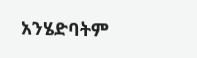አንሄድባትም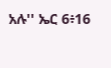አሉ'' ኤር 6፥16